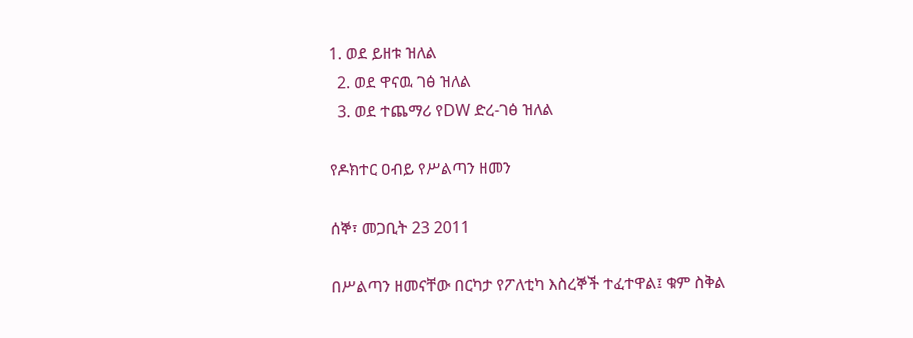1. ወደ ይዘቱ ዝለል
  2. ወደ ዋናዉ ገፅ ዝለል
  3. ወደ ተጨማሪ የDW ድረ-ገፅ ዝለል

የዶክተር ዐብይ የሥልጣን ዘመን

ሰኞ፣ መጋቢት 23 2011

በሥልጣን ዘመናቸው በርካታ የፖለቲካ እስረኞች ተፈተዋል፤ ቁም ስቅል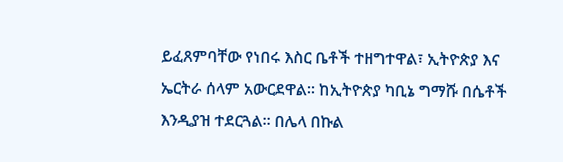ይፈጸምባቸው የነበሩ እስር ቤቶች ተዘግተዋል፣ ኢትዮጵያ እና ኤርትራ ሰላም አውርደዋል። ከኢትዮጵያ ካቢኔ ግማሹ በሴቶች እንዲያዝ ተደርጓል። በሌላ በኩል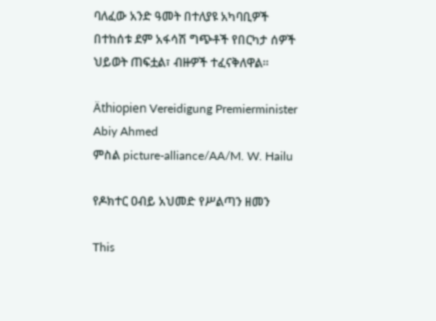ባለፈው አንድ ዓመት በተለያዩ አካባቢዎች በተከሰቱ ደም አፋሳሽ ግጭቶች የበርካታ ሰዎች ህይወት ጠፍቷል፣ ብዙዎች ተፈናቅለዋል።

Äthiopien Vereidigung Premierminister Abiy Ahmed
ምስል picture-alliance/AA/M. W. Hailu

የዶክተር ዐብይ አህመድ የሥልጣን ዘመን

This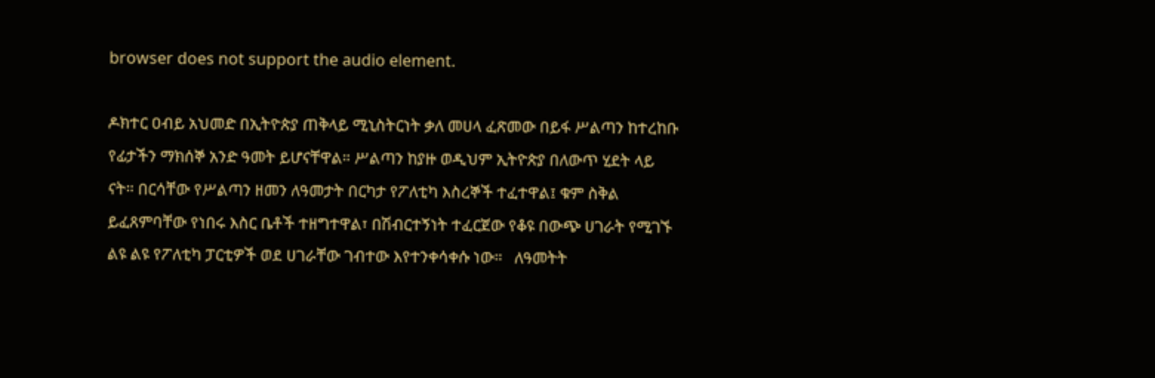browser does not support the audio element.

ዶክተር ዐብይ አህመድ በኢትዮጵያ ጠቅላይ ሚኒስትርነት ቃለ መሀላ ፈጽመው በይፋ ሥልጣን ከተረከቡ የፊታችን ማክሰኞ አንድ ዓመት ይሆናቸዋል። ሥልጣን ከያዙ ወዲህም ኢትዮጵያ በለውጥ ሂደት ላይ ናት። በርሳቸው የሥልጣን ዘመን ለዓመታት በርካታ የፖለቲካ እስረኞች ተፈተዋል፤ ቁም ስቅል ይፈጸምባቸው የነበሩ እስር ቤቶች ተዘግተዋል፣ በሽብርተኝነት ተፈርጀው የቆዩ በውጭ ሀገራት የሚገኙ ልዩ ልዩ የፖለቲካ ፓርቲዎች ወደ ሀገራቸው ገብተው እየተንቀሳቀሱ ነው።   ለዓመትት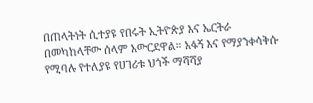በጠላትነት ሲተያዩ የበሩት ኢትዮጵያ እና ኤርትራ በመካከላቸው ሰላም አውርደዋል። አፋኝ እና የማያንቀሳቅሱ የሚባሉ የተለያዩ የሀገሪቱ ህጎች ማሻሻያ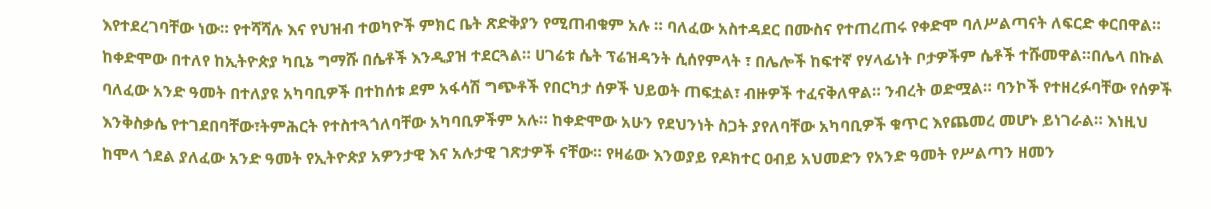እየተደረገባቸው ነው። የተሻሻሉ እና የህዝብ ተወካዮች ምክር ቤት ጽድቅያን የሚጠብቁም አሉ ። ባለፈው አስተዳደር በሙስና የተጠረጠሩ የቀድሞ ባለሥልጣናት ለፍርድ ቀርበዋል። ከቀድሞው በተለየ ከኢትዮጵያ ካቢኔ ግማሹ በሴቶች እንዲያዝ ተደርጓል። ሀገሬቱ ሴት ፕሬዝዳንት ሲሰየምላት ፣ በሌሎች ከፍተኛ የሃላፊነት ቦታዎችም ሴቶች ተሹመዋል።በሌላ በኩል ባለፈው አንድ ዓመት በተለያዩ አካባቢዎች በተከሰቱ ደም አፋሳሽ ግጭቶች የበርካታ ሰዎች ህይወት ጠፍቷል፣ ብዙዎች ተፈናቅለዋል። ንብረት ወድሟል። ባንኮች የተዘረፉባቸው የሰዎች እንቅስቃሴ የተገደበባቸው፣ትምሕርት የተስተጓጎለባቸው አካባቢዎችም አሉ። ከቀድሞው አሁን የደህንነት ስጋት ያየለባቸው አካባቢዎች ቁጥር እየጨመረ መሆኑ ይነገራል። እነዚህ ከሞላ ጎደል ያለፈው አንድ ዓመት የኢትዮጵያ አዎንታዊ እና አሉታዊ ገጽታዎች ናቸው። የዛሬው እንወያይ የዶክተር ዐብይ አህመድን የአንድ ዓመት የሥልጣን ዘመን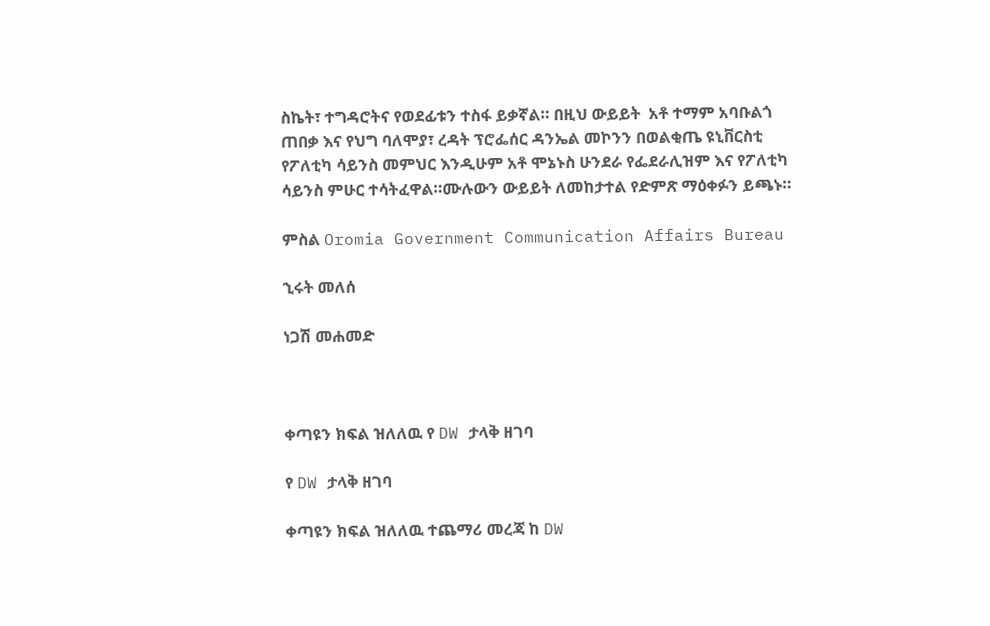ስኬት፣ ተግዳሮትና የወደፊቱን ተስፋ ይቃኛል። በዚህ ውይይት  አቶ ተማም አባቡልጎ ጠበቃ እና የህግ ባለሞያ፣ ረዳት ፕሮፌሰር ዳንኤል መኮንን በወልቂጤ ዩኒቨርስቲ የፖለቲካ ሳይንስ መምህር እንዲሁም አቶ ሞኔኑስ ሁንደራ የፌደራሊዝም እና የፖለቲካ ሳይንስ ምሁር ተሳትፈዋል።ሙሉውን ውይይት ለመከታተል የድምጽ ማዕቀፉን ይጫኑ።

ምስል Oromia Government Communication Affairs Bureau

ኂሩት መለሰ

ነጋሽ መሐመድ



ቀጣዩን ክፍል ዝለለዉ የ DW ታላቅ ዘገባ

የ DW ታላቅ ዘገባ

ቀጣዩን ክፍል ዝለለዉ ተጨማሪ መረጃ ከ DW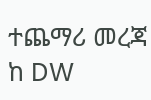ተጨማሪ መረጃ ከ DW